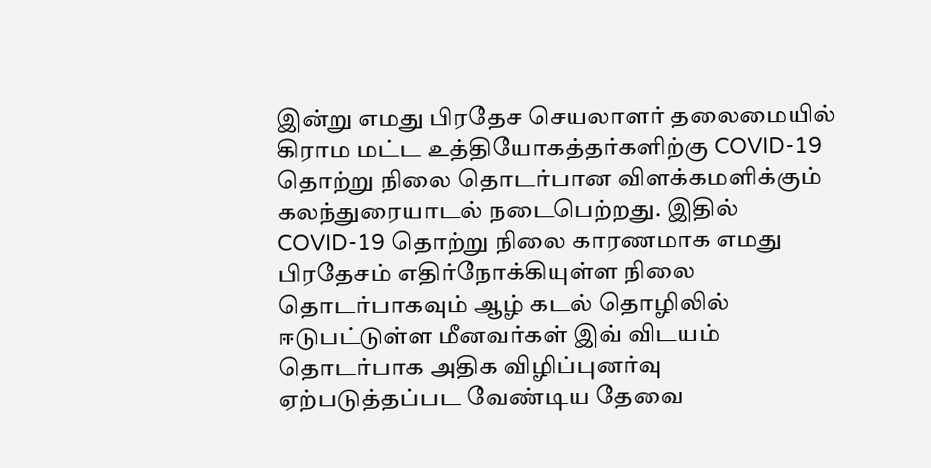இன்று எமது பிரதேச செயலாளர் தலைமையில் கிராம மட்ட உத்தியோகத்தர்களிற்கு COVID-19 தொற்று நிலை தொடர்பான விளக்கமளிக்கும் கலந்துரையாடல் நடைபெற்றது. இதில் COVID-19 தொற்று நிலை காரணமாக எமது பிரதேசம் எதிர்நோக்கியுள்ள நிலை தொடர்பாகவும் ஆழ் கடல் தொழிலில் ஈடுபட்டுள்ள மீனவர்கள் இவ் விடயம் தொடர்பாக அதிக விழிப்புனர்வு ஏற்படுத்தப்பட வேண்டிய தேவை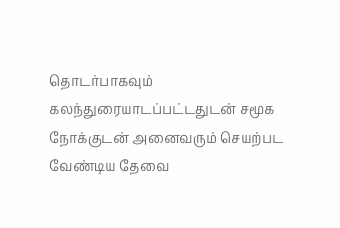தொடர்பாகவும் கலந்துரையாடப்பட்டதுடன் சமூக நோக்குடன் அனைவரும் செயற்பட வேண்டிய தேவை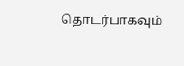தொடர்பாகவும்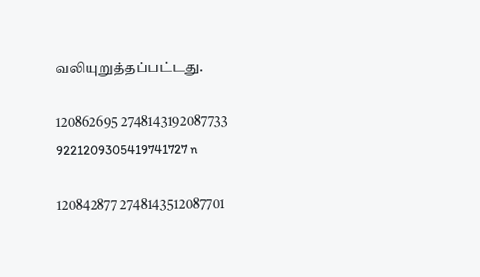வலியுறுத்தப்பட்டது.

120862695 2748143192087733 9221209305419741727 n

120842877 2748143512087701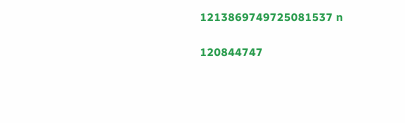1213869749725081537 n

120844747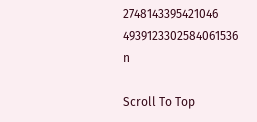2748143395421046 4939123302584061536 n

Scroll To Top